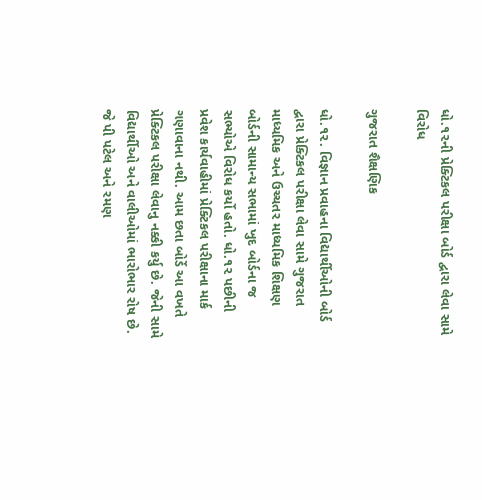ધો.૧૨ની પ્રેક્ટિકલ પરીક્ષા બોર્ડ દ્વારા લેવા સામે વિરોધ

ગુજરાત શૈક્ષણિક

ધો.૧૨. વિજ્ઞાન પ્રવાહના વિદ્યાર્થીઓની બોર્ડ દ્વારા પ્રેક્ટિકલ પરીક્ષા લેવા સામે ગુજરાત માધ્યમિક અને ઉચ્ચતર માધ્યમિક શિક્ષણ બોર્ડની સામાન્ય સભામાં ખુદ બોર્ડના જ સભ્યોએ વિરોધ કર્યો હતો. ધો.૧૨ પછીની પ્રવેશ કાર્યવાહીમાં પ્રેક્ટિકલ પરીક્ષાના માર્ક ગણાવાના નથી. આમ છતા બોર્ડે આ વખતે પ્રેક્ટિકલ પરીક્ષા લેવાનુ નક્કી કર્યુ છે. જેની સામે વિદ્યાર્થીઓ અને વાલીઓમાં ભારોભાર રોષ છે. જે પી પટેલ અને રમણ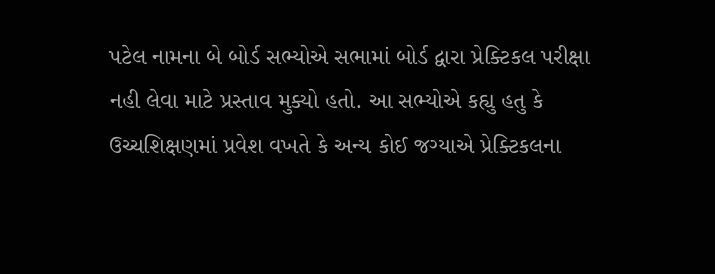પટેલ નામના બે બોર્ડ સભ્યોએ સભામાં બોર્ડ દ્વારા પ્રેક્ટિકલ પરીક્ષા નહી લેવા માટે પ્રસ્તાવ મુક્યો હતો. આ સભ્યોએ કહ્યુ હતુ કે ઉચ્ચશિક્ષણમાં પ્રવેશ વખતે કે અન્ય કોઈ જગ્યાએ પ્રેક્ટિકલના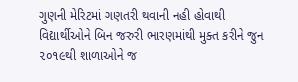ગુણની મેરિટમાં ગણતરી થવાની નહી હોવાથી વિદ્યાર્થીઓને બિન જરુરી ભારણમાંથી મુક્ત કરીને જુન ૨૦૧૯થી શાળાઓને જ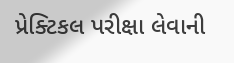પ્રેક્ટિકલ પરીક્ષા લેવાની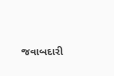જવાબદારી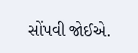સોંપવી જોઈએ.